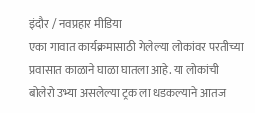इंदौर / नवप्रहार मीडिया
एका गावात कार्यक्रमासाठी गेलेल्या लोकांवर परतीच्या प्रवासात काळाने घाळा घातला आहे. या लोकांची बोलेरो उभ्या असलेल्या ट्रक ला धडकल्याने आतज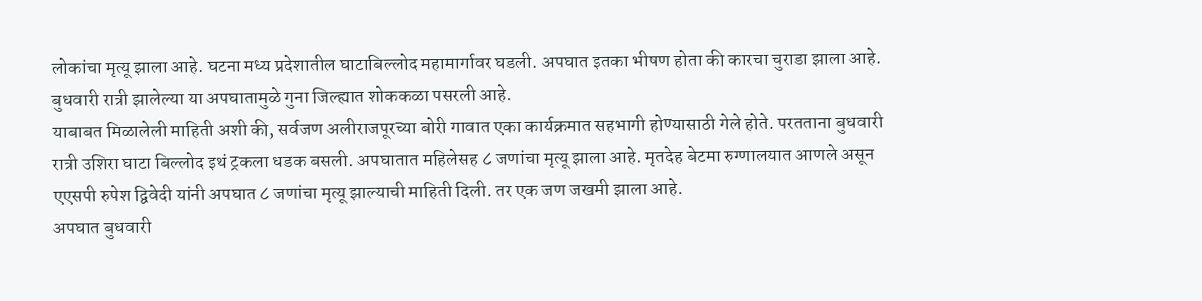लोकांचा मृत्यू झाला आहे. घटना मध्य प्रदेशातील घाटाबिल्लोद महामार्गावर घडली. अपघात इतका भीषण होता की कारचा चुराडा झाला आहे. बुधवारी रात्री झालेल्या या अपघातामुळे गुना जिल्ह्यात शोककळा पसरली आहे.
याबाबत मिळालेली माहिती अशी की, सर्वजण अलीराजपूरच्या बोरी गावात एका कार्यक्रमात सहभागी होण्यासाठी गेले होते. परतताना बुधवारी रात्री उशिरा घाटा बिल्लोद इथं ट्रकला धडक बसली. अपघातात महिलेसह ८ जणांचा मृत्यू झाला आहे. मृतदेह बेटमा रुग्णालयात आणले असून एएसपी रुपेश द्विवेदी यांनी अपघात ८ जणांचा मृत्यू झाल्याची माहिती दिली. तर एक जण जखमी झाला आहे.
अपघात बुधवारी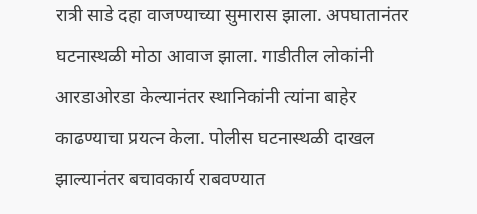रात्री साडे दहा वाजण्याच्या सुमारास झाला. अपघातानंतर घटनास्थळी मोठा आवाज झाला. गाडीतील लोकांनी आरडाओरडा केल्यानंतर स्थानिकांनी त्यांना बाहेर काढण्याचा प्रयत्न केला. पोलीस घटनास्थळी दाखल झाल्यानंतर बचावकार्य राबवण्यात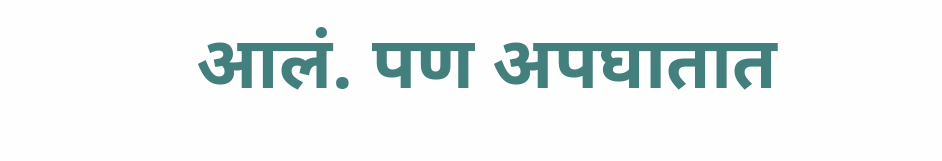आलं. पण अपघातात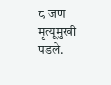८ जण मृत्यूमुखी पडले.